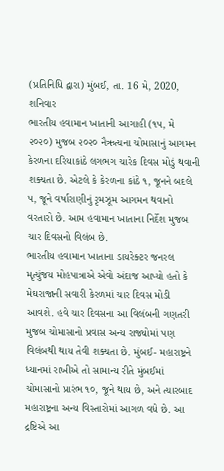(પ્રતિનિધિ દ્વારા) મુંબઈ, તા. 16 મે, 2020, શનિવાર
ભારતીય હવામાન ખાતાની આગાહી (૧૫, મે ૨૦૨૦) મુજબ ૨૦૨૦ નૈઋત્યના ચોમાસાનું આગમન કેરળના દરિયાકાંઠે લગભગ ચારેક દિવસ મોડું થવાની શક્યતા છે. એટલે કે કેરળના કાંઠે ૧, જૂનને બદલે ૫, જૂને વર્ષારાણીનું રૃમઝૂમ આગમન થવાનો વરતારો છે. આમ હવામાન ખાતાના નિર્દેશ મુજબ ચાર દિવસનો વિલંબ છે.
ભારતીય હવામાન ખાતાના ડાયરેક્ટર જનરલ મૃત્યુંજય મોહપાત્રાએ એવો અંદાજ આપ્યો હતો કે મેઘરાજાની સવારી કેરળમાં ચાર દિવસ મોડી આવશે. હવે ચાર દિવસના આ વિલંબની ગણતરી મુજબ ચોમાસાનો પ્રવાસ અન્ય રાજ્યોમાં પણ વિલંબથી થાય તેવી શક્યતા છે. મુંબઈ- મહારાષ્ટ્રને ધ્યાનમાં રાખીએ તો સામાન્ય રીતે મુંબઈમાં ચોમાસાનો પ્રારંભ ૧૦, જૂને થાય છે, અને ત્યારબાદ મહારાષ્ટ્રના અન્ય વિસ્તારોમાં આગળ વધે છે. આ દ્રષ્ટિએ આ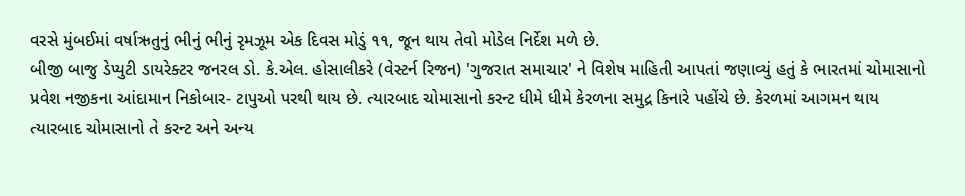વરસે મુંબઈમાં વર્ષાઋતુનું ભીનું ભીનું રૃમઝૂમ એક દિવસ મોડું ૧૧, જૂન થાય તેવો મોડેલ નિર્દેશ મળે છે.
બીજી બાજુ ડેપ્યુટી ડાયરેક્ટર જનરલ ડો. કે.એલ. હોસાલીકરે (વેસ્ટર્ન રિજન) 'ગુજરાત સમાચાર' ને વિશેષ માહિતી આપતાં જણાવ્યું હતું કે ભારતમાં ચોમાસાનો પ્રવેશ નજીકના આંદામાન નિકોબાર- ટાપુઓ પરથી થાય છે. ત્યારબાદ ચોમાસાનો કરન્ટ ધીમે ધીમે કેરળના સમુદ્ર કિનારે પહોંચે છે. કેરળમાં આગમન થાય ત્યારબાદ ચોમાસાનો તે કરન્ટ અને અન્ય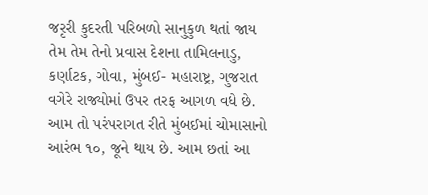જરૃરી કુદરતી પરિબળો સાનુકુળ થતાં જાય તેમ તેમ તેનો પ્રવાસ દેશના તામિલનાડુ, કર્ણાટક, ગોવા, મુંબઈ- મહારાષ્ટ્ર, ગુજરાત વગેરે રાજ્યોમાં ઉપર તરફ આગળ વધે છે. આમ તો પરંપરાગત રીતે મુંબઈમાં ચોમાસાનો આરંભ ૧૦, જૂને થાય છે. આમ છતાં આ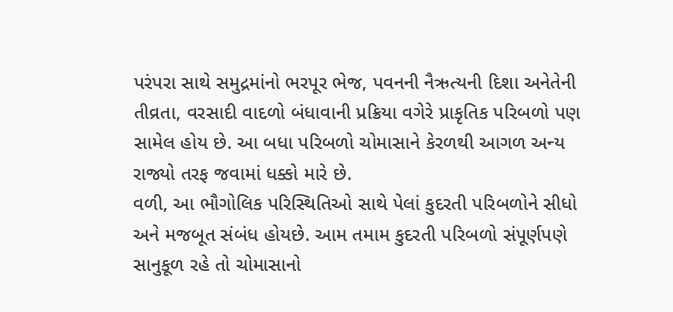પરંપરા સાથે સમુદ્રમાંનો ભરપૂર ભેજ, પવનની નૈઋત્યની દિશા અનેતેની તીવ્રતા, વરસાદી વાદળો બંધાવાની પ્રક્રિયા વગેરે પ્રાકૃતિક પરિબળો પણ સામેલ હોય છે. આ બધા પરિબળો ચોમાસાને કેરળથી આગળ અન્ય રાજ્યો તરફ જવામાં ધક્કો મારે છે.
વળી, આ ભૌગોલિક પરિસ્થિતિઓ સાથે પેલાં કુદરતી પરિબળોને સીધો અને મજબૂત સંબંધ હોયછે. આમ તમામ કુદરતી પરિબળો સંપૂર્ણપણે સાનુકૂળ રહે તો ચોમાસાનો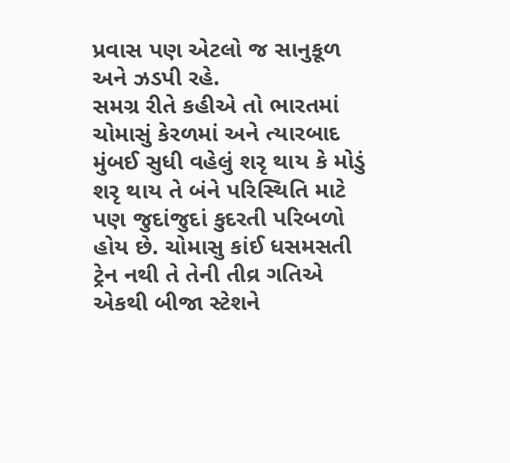પ્રવાસ પણ એટલો જ સાનુકૂળ અને ઝડપી રહે.
સમગ્ર રીતે કહીએ તો ભારતમાં ચોમાસું કેરળમાં અને ત્યારબાદ મુંબઈ સુધી વહેલું શરૃ થાય કે મોડું શરૃ થાય તે બંને પરિસ્થિતિ માટે પણ જુદાંજુદાં કુદરતી પરિબળો હોય છે. ચોમાસુ કાંઈ ધસમસતી ટ્રેન નથી તે તેની તીવ્ર ગતિએ એકથી બીજા સ્ટેશને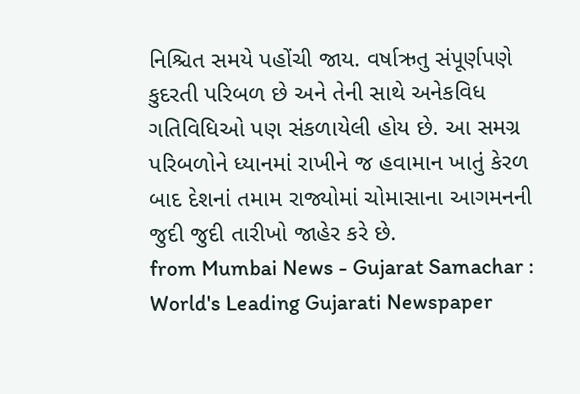નિશ્ચિત સમયે પહોંચી જાય. વર્ષાઋતુ સંપૂર્ણપણે કુદરતી પરિબળ છે અને તેની સાથે અનેકવિધ ગતિવિધિઓ પણ સંકળાયેલી હોય છે. આ સમગ્ર પરિબળોને ધ્યાનમાં રાખીને જ હવામાન ખાતું કેરળ બાદ દેશનાં તમામ રાજ્યોમાં ચોમાસાના આગમનની જુદી જુદી તારીખો જાહેર કરે છે.
from Mumbai News - Gujarat Samachar : World's Leading Gujarati Newspaper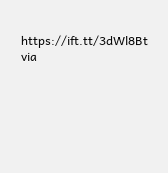https://ift.tt/3dWl8Bt
via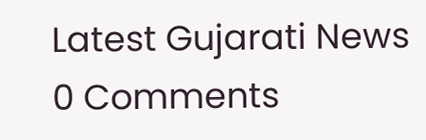Latest Gujarati News
0 Comments